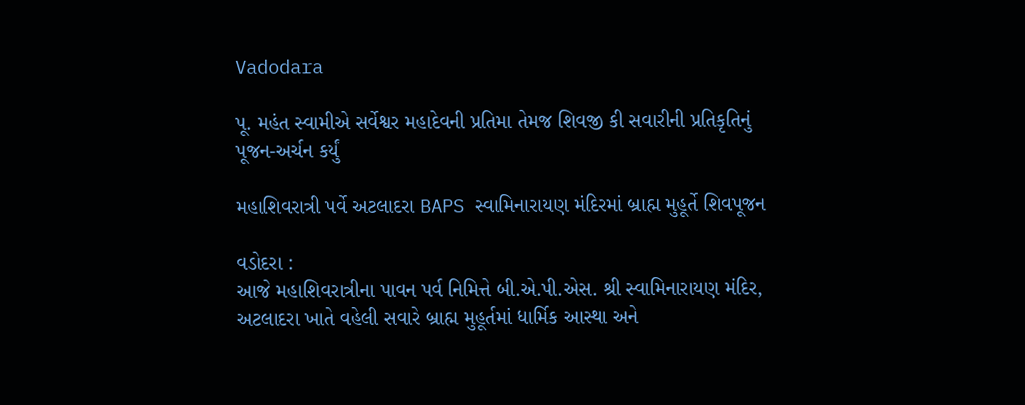Vadodara

પૂ. મહંત સ્વામીએ સર્વેશ્વર મહાદેવની પ્રતિમા તેમજ શિવજી કી સવારીની પ્રતિકૃતિનું પૂજન-અર્ચન કર્યું

મહાશિવરાત્રી પર્વે અટલાદરા BAPS સ્વામિનારાયણ મંદિરમાં બ્રાહ્મ મુહૂર્તે શિવપૂજન

વડોદરા :
આજે મહાશિવરાત્રીના પાવન પર્વ નિમિત્તે બી.એ.પી.એસ. શ્રી સ્વામિનારાયણ મંદિર, અટલાદરા ખાતે વહેલી સવારે બ્રાહ્મ મુહૂર્તમાં ધાર્મિક આસ્થા અને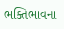ભક્તિભાવના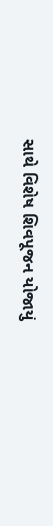સાથે વિશેષ શિવપૂજન યોજાયું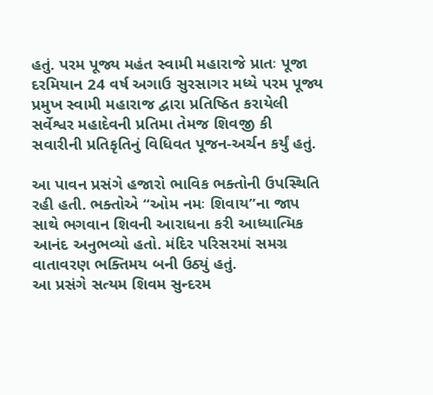હતું. પરમ પૂજ્ય મહંત સ્વામી મહારાજે પ્રાતઃ પૂજા દરમિયાન 24 વર્ષ અગાઉ સુરસાગર મધ્યે પરમ પૂજ્ય પ્રમુખ સ્વામી મહારાજ દ્વારા પ્રતિષ્ઠિત કરાયેલી સર્વેશ્વર મહાદેવની પ્રતિમા તેમજ શિવજી કી સવારીની પ્રતિકૃતિનું વિધિવત પૂજન-અર્ચન કર્યું હતું.

આ પાવન પ્રસંગે હજારો ભાવિક ભક્તોની ઉપસ્થિતિ રહી હતી. ભક્તોએ “ઓમ નમઃ શિવાય”ના જાપ સાથે ભગવાન શિવની આરાધના કરી આધ્યાત્મિક આનંદ અનુભવ્યો હતો. મંદિર પરિસરમાં સમગ્ર વાતાવરણ ભક્તિમય બની ઉઠ્યું હતું.
આ પ્રસંગે સત્યમ શિવમ સુન્દરમ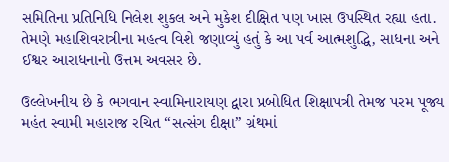સમિતિના પ્રતિનિધિ નિલેશ શુકલ અને મુકેશ દીક્ષિત પણ ખાસ ઉપસ્થિત રહ્યા હતા. તેમણે મહાશિવરાત્રીના મહત્વ વિશે જણાવ્યું હતું કે આ પર્વ આત્મશુદ્ધિ, સાધના અને ઈશ્વર આરાધનાનો ઉત્તમ અવસર છે.

ઉલ્લેખનીય છે કે ભગવાન સ્વામિનારાયણ દ્વારા પ્રબોધિત શિક્ષાપત્રી તેમજ પરમ પૂજ્ય મહંત સ્વામી મહારાજ રચિત “સત્સંગ દીક્ષા” ગ્રંથમાં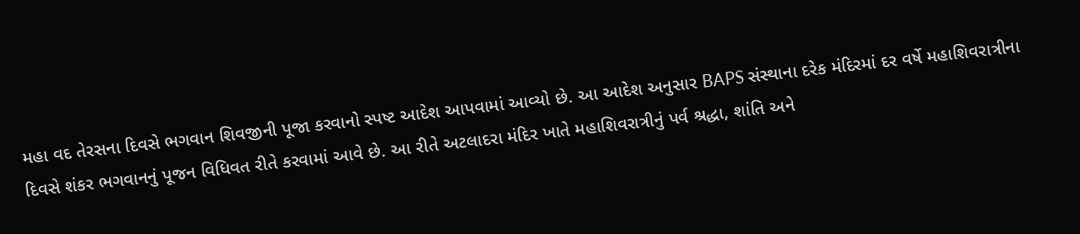મહા વદ તેરસના દિવસે ભગવાન શિવજીની પૂજા કરવાનો સ્પષ્ટ આદેશ આપવામાં આવ્યો છે. આ આદેશ અનુસાર BAPS સંસ્થાના દરેક મંદિરમાં દર વર્ષે મહાશિવરાત્રીના દિવસે શંકર ભગવાનનું પૂજન વિધિવત રીતે કરવામાં આવે છે. આ રીતે અટલાદરા મંદિર ખાતે મહાશિવરાત્રીનું પર્વ શ્રદ્ધા, શાંતિ અને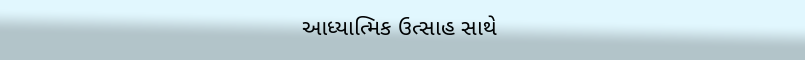આધ્યાત્મિક ઉત્સાહ સાથે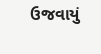ઉજવાયું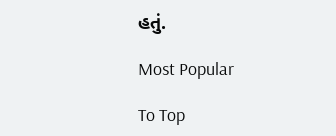હતું.

Most Popular

To Top